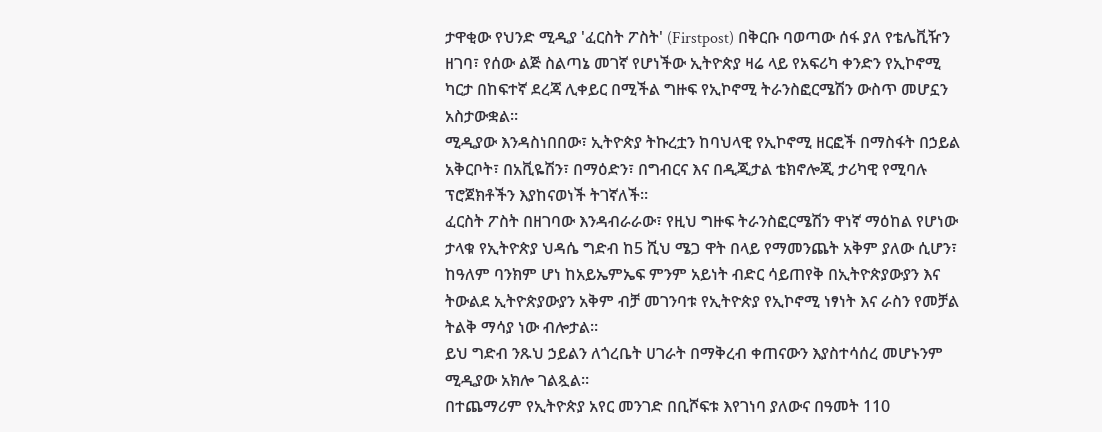ታዋቂው የህንድ ሚዲያ 'ፈርስት ፖስት' (Firstpost) በቅርቡ ባወጣው ሰፋ ያለ የቴሌቪዥን ዘገባ፣ የሰው ልጅ ስልጣኔ መገኛ የሆነችው ኢትዮጵያ ዛሬ ላይ የአፍሪካ ቀንድን የኢኮኖሚ ካርታ በከፍተኛ ደረጃ ሊቀይር በሚችል ግዙፍ የኢኮኖሚ ትራንስፎርሜሽን ውስጥ መሆኗን አስታውቋል።
ሚዲያው እንዳስነበበው፣ ኢትዮጵያ ትኩረቷን ከባህላዊ የኢኮኖሚ ዘርፎች በማስፋት በኃይል አቅርቦት፣ በአቪዬሽን፣ በማዕድን፣ በግብርና እና በዲጂታል ቴክኖሎጂ ታሪካዊ የሚባሉ ፕሮጀክቶችን እያከናወነች ትገኛለች።
ፈርስት ፖስት በዘገባው እንዳብራራው፣ የዚህ ግዙፍ ትራንስፎርሜሽን ዋነኛ ማዕከል የሆነው ታላቁ የኢትዮጵያ ህዳሴ ግድብ ከ5 ሺህ ሜጋ ዋት በላይ የማመንጨት አቅም ያለው ሲሆን፣ ከዓለም ባንክም ሆነ ከአይኤምኤፍ ምንም አይነት ብድር ሳይጠየቅ በኢትዮጵያውያን እና ትውልደ ኢትዮጵያውያን አቅም ብቻ መገንባቱ የኢትዮጵያ የኢኮኖሚ ነፃነት እና ራስን የመቻል ትልቅ ማሳያ ነው ብሎታል።
ይህ ግድብ ንጹህ ኃይልን ለጎረቤት ሀገራት በማቅረብ ቀጠናውን እያስተሳሰረ መሆኑንም ሚዲያው አክሎ ገልጿል።
በተጨማሪም የኢትዮጵያ አየር መንገድ በቢሾፍቱ እየገነባ ያለውና በዓመት 110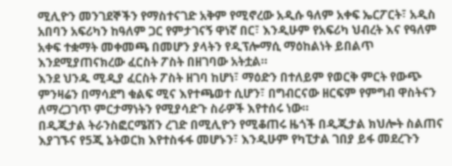ሚሊዮን መንገደኞችን የማስተናገድ አቅም የሚኖረው አዲሱ ዓለም አቀፍ ኤርፖርት፣ አዲስ አበባን አፍሪካን ከዓለም ጋር የምታገናኝ ዋነኛ በር፣ እንዲሁም የአፍሪካ ህብረት እና የዓለም አቀፍ ተቋማት መቀመጫ በመሆን ያላትን የዲፕሎማሲ ማዕከልነት ይበልጥ እንደሚያጠናክረው ፈርስት ፖስት በዘገባው አትቷል።
እንደ ህንዱ ሚዲያ ፈርስት ፖስት ዘገባ ከሆነ፣ ማዕድን በተለይም የወርቅ ምርት የውጭ ምንዛሬን በማሳደግ ቁልፍ ሚና እየተጫወተ ሲሆን፣ በግብርናው ዘርፍም የምግብ ዋስትናን ለማረጋገጥ ምርታማነትን የሚያሳድጉ ስራዎች እየተሰሩ ነው።
በዲጂታል ትራንስፎርሜሽን ረገድ በሚሊዮን የሚቆጠሩ ዜጎች በዲጂታል ክህሎት ስልጠና እያገኙና የ5ጂ ኔትወርክ እየተስፋፋ መሆኑን፣ እንዲሁም የካፒታል ገበያ ይፋ መደረጉን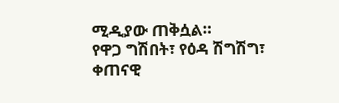ሚዲያው ጠቅሷል።
የዋጋ ግሽበት፣ የዕዳ ሽግሽግ፣ ቀጠናዊ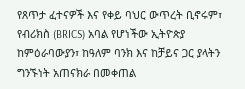የጸጥታ ፈተናዎች እና የቀይ ባህር ውጥረት ቢኖሩም፣ የብሪክስ (BRICS) አባል የሆነችው ኢትዮጵያ ከምዕራባውያን፣ ከዓለም ባንክ እና ከቻይና ጋር ያላትን ግንኙነት አጠናክራ በመቀጠል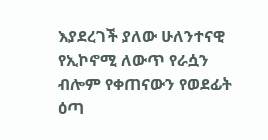እያደረገች ያለው ሁለንተናዊ የኢኮኖሚ ለውጥ የራሷን ብሎም የቀጠናውን የወደፊት ዕጣ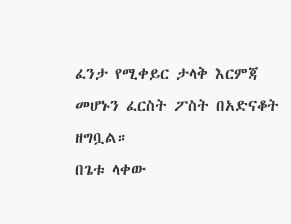ፈንታ የሚቀይር ታላቅ እርምጃ መሆኑን ፈርስት ፖስት በአድናቆት ዘግቧል።
በጌቱ ላቀው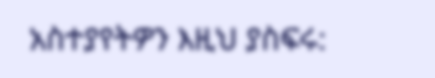አስተያየትዎን እዚህ ያስፍሩ: